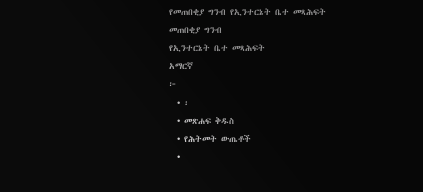የመጠበቂያ ግንብ የኢንተርኔት ቤተ መጻሕፍት
መጠበቂያ ግንብ
የኢንተርኔት ቤተ መጻሕፍት
አማርኛ
፦
  • ፡
  • መጽሐፍ ቅዱስ
  • የሕትመት ውጤቶች
  •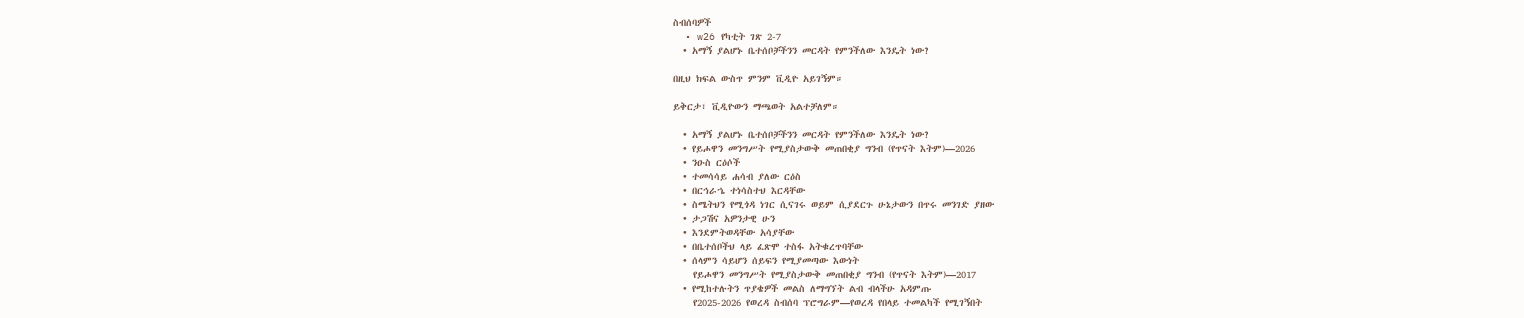ስብሰባዎች
  • w26 የካቲት ገጽ 2-7
  • አማኝ ያልሆኑ ቤተሰቦቻችንን መርዳት የምንችለው እንዴት ነው?

በዚህ ክፍል ውስጥ ምንም ቪዲዮ አይገኝም።

ይቅርታ፣ ቪዲዮውን ማጫወት አልተቻለም።

  • አማኝ ያልሆኑ ቤተሰቦቻችንን መርዳት የምንችለው እንዴት ነው?
  • የይሖዋን መንግሥት የሚያስታውቅ መጠበቂያ ግንብ (የጥናት እትም)—2026
  • ንዑስ ርዕሶች
  • ተመሳሳይ ሐሳብ ያለው ርዕስ
  • በርኅራኄ ተነሳስተህ እርዳቸው
  • ስሜትህን የሚጎዳ ነገር ሲናገሩ ወይም ሲያደርጉ ሁኔታውን በጥሩ መንገድ ያዘው
  • ታጋሽና አዎንታዊ ሁን
  • እንደምትወዳቸው አሳያቸው
  • በቤተሰቦችህ ላይ ፈጽሞ ተስፋ አትቁረጥባቸው
  • ሰላምን ሳይሆን ሰይፍን የሚያመጣው እውነት
    የይሖዋን መንግሥት የሚያስታውቅ መጠበቂያ ግንብ (የጥናት እትም)—2017
  • የሚከተሉትን ጥያቄዎች መልስ ለማግኘት ልብ ብላችሁ አዳምጡ
    የ2025-2026 የወረዳ ስብሰባ ፕሮግራም—የወረዳ የበላይ ተመልካች የሚገኝበት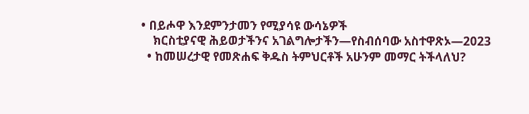• በይሖዋ እንደምንታመን የሚያሳዩ ውሳኔዎች
    ክርስቲያናዊ ሕይወታችንና አገልግሎታችን—የስብሰባው አስተዋጽኦ—2023
  • ከመሠረታዊ የመጽሐፍ ቅዱስ ትምህርቶች አሁንም መማር ትችላለህ?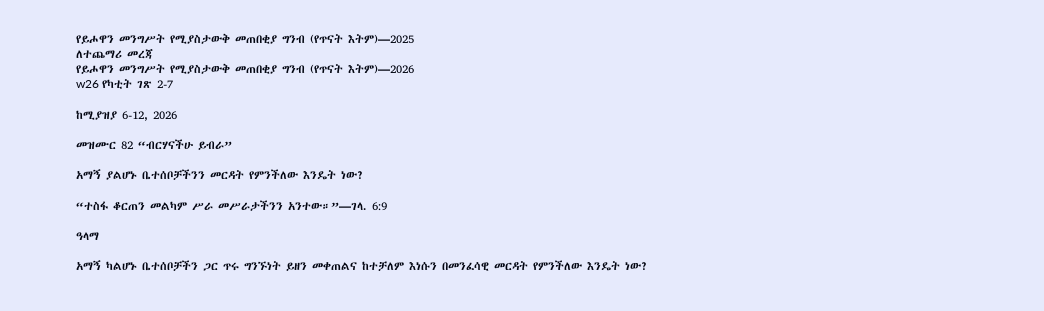የይሖዋን መንግሥት የሚያስታውቅ መጠበቂያ ግንብ (የጥናት እትም)—2025
ለተጨማሪ መረጃ
የይሖዋን መንግሥት የሚያስታውቅ መጠበቂያ ግንብ (የጥናት እትም)—2026
w26 የካቲት ገጽ 2-7

ከሚያዝያ 6-12, 2026

መዝሙር 82 “ብርሃናችሁ ይብራ”

አማኝ ያልሆኑ ቤተሰቦቻችንን መርዳት የምንችለው እንዴት ነው?

“ተስፋ ቆርጠን መልካም ሥራ መሥራታችንን አንተው።”—ገላ. 6:9

ዓላማ

አማኝ ካልሆኑ ቤተሰቦቻችን ጋር ጥሩ ግንኙነት ይዘን መቀጠልና ከተቻለም እነሱን በመንፈሳዊ መርዳት የምንችለው እንዴት ነው?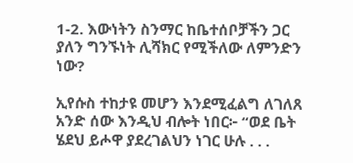1-2. እውነትን ስንማር ከቤተሰቦቻችን ጋር ያለን ግንኙነት ሊሻክር የሚችለው ለምንድን ነው?

ኢየሱስ ተከታዩ መሆን እንደሚፈልግ ለገለጸ አንድ ሰው እንዲህ ብሎት ነበር፦ “ወደ ቤት ሄደህ ይሖዋ ያደረገልህን ነገር ሁሉ . . .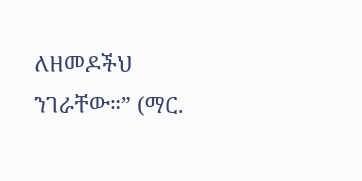ለዘመዶችህ ንገራቸው።” (ማር.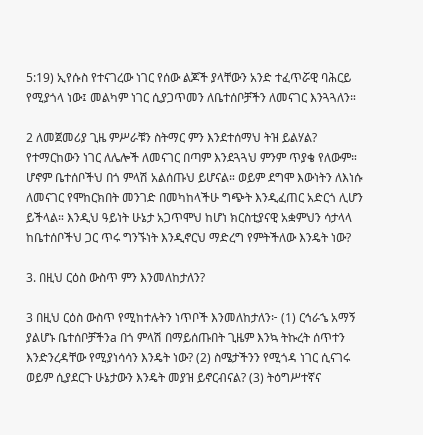5:19) ኢየሱስ የተናገረው ነገር የሰው ልጆች ያላቸውን አንድ ተፈጥሯዊ ባሕርይ የሚያጎላ ነው፤ መልካም ነገር ሲያጋጥመን ለቤተሰቦቻችን ለመናገር እንጓጓለን።

2 ለመጀመሪያ ጊዜ ምሥራቹን ስትማር ምን እንደተሰማህ ትዝ ይልሃል? የተማርከውን ነገር ለሌሎች ለመናገር በጣም እንደጓጓህ ምንም ጥያቄ የለውም። ሆኖም ቤተሰቦችህ በጎ ምላሽ አልሰጡህ ይሆናል። ወይም ደግሞ እውነትን ለእነሱ ለመናገር የሞከርክበት መንገድ በመካከላችሁ ግጭት እንዲፈጠር አድርጎ ሊሆን ይችላል። እንዲህ ዓይነት ሁኔታ አጋጥሞህ ከሆነ ክርስቲያናዊ አቋምህን ሳታላላ ከቤተሰቦችህ ጋር ጥሩ ግንኙነት እንዲኖርህ ማድረግ የምትችለው እንዴት ነው?

3. በዚህ ርዕስ ውስጥ ምን እንመለከታለን?

3 በዚህ ርዕስ ውስጥ የሚከተሉትን ነጥቦች እንመለከታለን፦ (1) ርኅራኄ አማኝ ያልሆኑ ቤተሰቦቻችንa በጎ ምላሽ በማይሰጡበት ጊዜም እንኳ ትኩረት ሰጥተን እንድንረዳቸው የሚያነሳሳን እንዴት ነው? (2) ስሜታችንን የሚጎዳ ነገር ሲናገሩ ወይም ሲያደርጉ ሁኔታውን እንዴት መያዝ ይኖርብናል? (3) ትዕግሥተኛና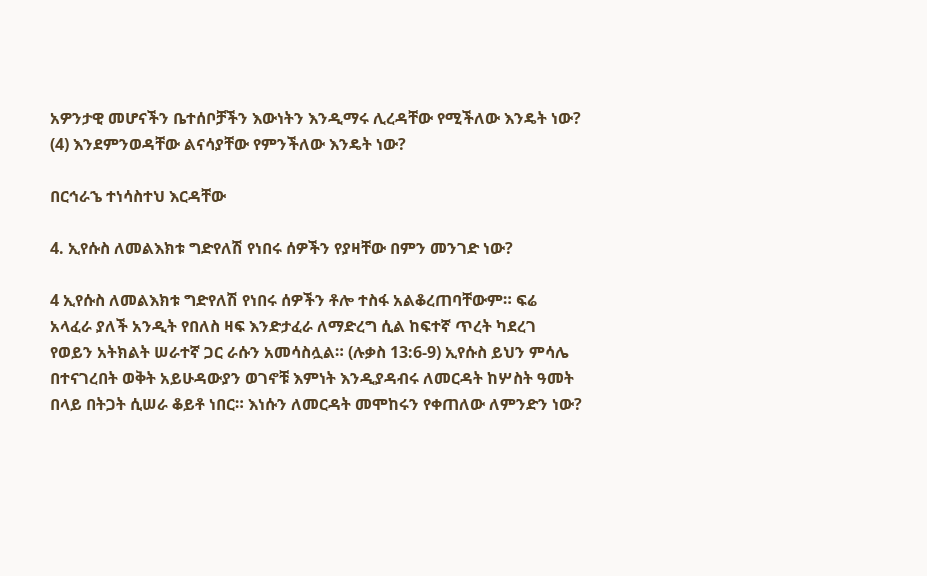አዎንታዊ መሆናችን ቤተሰቦቻችን እውነትን እንዲማሩ ሊረዳቸው የሚችለው እንዴት ነው? (4) እንደምንወዳቸው ልናሳያቸው የምንችለው እንዴት ነው?

በርኅራኄ ተነሳስተህ እርዳቸው

4. ኢየሱስ ለመልእክቱ ግድየለሽ የነበሩ ሰዎችን የያዛቸው በምን መንገድ ነው?

4 ኢየሱስ ለመልእክቱ ግድየለሽ የነበሩ ሰዎችን ቶሎ ተስፋ አልቆረጠባቸውም። ፍሬ አላፈራ ያለች አንዲት የበለስ ዛፍ እንድታፈራ ለማድረግ ሲል ከፍተኛ ጥረት ካደረገ የወይን አትክልት ሠራተኛ ጋር ራሱን አመሳስሏል። (ሉቃስ 13:6-9) ኢየሱስ ይህን ምሳሌ በተናገረበት ወቅት አይሁዳውያን ወገኖቹ እምነት እንዲያዳብሩ ለመርዳት ከሦስት ዓመት በላይ በትጋት ሲሠራ ቆይቶ ነበር። እነሱን ለመርዳት መሞከሩን የቀጠለው ለምንድን ነው?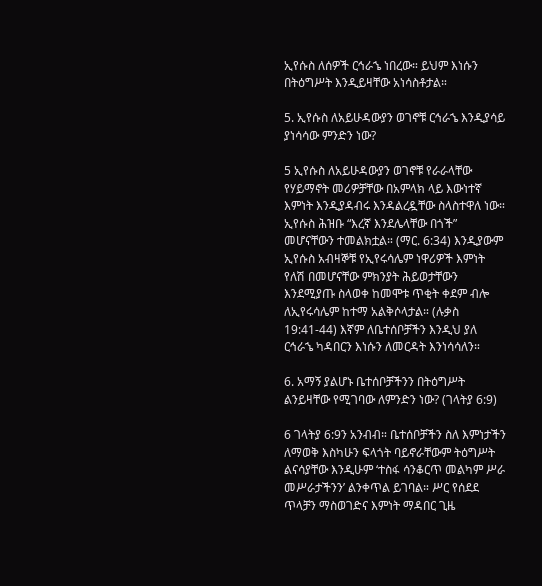ኢየሱስ ለሰዎች ርኅራኄ ነበረው። ይህም እነሱን በትዕግሥት እንዲይዛቸው አነሳስቶታል።

5. ኢየሱስ ለአይሁዳውያን ወገኖቹ ርኅራኄ እንዲያሳይ ያነሳሳው ምንድን ነው?

5 ኢየሱስ ለአይሁዳውያን ወገኖቹ የራራላቸው የሃይማኖት መሪዎቻቸው በአምላክ ላይ እውነተኛ እምነት እንዲያዳብሩ እንዳልረዷቸው ስላስተዋለ ነው። ኢየሱስ ሕዝቡ “እረኛ እንደሌላቸው በጎች” መሆናቸውን ተመልክቷል። (ማር. 6:34) እንዲያውም ኢየሱስ አብዛኞቹ የኢየሩሳሌም ነዋሪዎች እምነት የለሽ በመሆናቸው ምክንያት ሕይወታቸውን እንደሚያጡ ስላወቀ ከመሞቱ ጥቂት ቀደም ብሎ ለኢየሩሳሌም ከተማ አልቅሶላታል። (ሉቃስ 19:41-44) እኛም ለቤተሰቦቻችን እንዲህ ያለ ርኅራኄ ካዳበርን እነሱን ለመርዳት እንነሳሳለን።

6. አማኝ ያልሆኑ ቤተሰቦቻችንን በትዕግሥት ልንይዛቸው የሚገባው ለምንድን ነው? (ገላትያ 6:9)

6 ገላትያ 6:9ን አንብብ። ቤተሰቦቻችን ስለ እምነታችን ለማወቅ እስካሁን ፍላጎት ባይኖራቸውም ትዕግሥት ልናሳያቸው እንዲሁም ‘ተስፋ ሳንቆርጥ መልካም ሥራ መሥራታችንን’ ልንቀጥል ይገባል። ሥር የሰደደ ጥላቻን ማስወገድና እምነት ማዳበር ጊዜ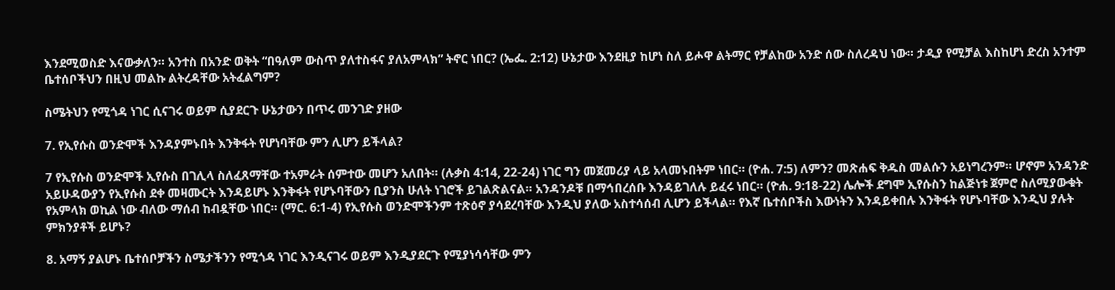እንደሚወስድ እናውቃለን። አንተስ በአንድ ወቅት “በዓለም ውስጥ ያለተስፋና ያለአምላክ” ትኖር ነበር? (ኤፌ. 2:12) ሁኔታው እንደዚያ ከሆነ ስለ ይሖዋ ልትማር የቻልከው አንድ ሰው ስለረዳህ ነው። ታዲያ የሚቻል እስከሆነ ድረስ አንተም ቤተሰቦችህን በዚህ መልኩ ልትረዳቸው አትፈልግም?

ስሜትህን የሚጎዳ ነገር ሲናገሩ ወይም ሲያደርጉ ሁኔታውን በጥሩ መንገድ ያዘው

7. የኢየሱስ ወንድሞች እንዳያምኑበት እንቅፋት የሆነባቸው ምን ሊሆን ይችላል?

7 የኢየሱስ ወንድሞች ኢየሱስ በገሊላ ስለፈጸማቸው ተአምራት ሰምተው መሆን አለበት። (ሉቃስ 4:14, 22-24) ነገር ግን መጀመሪያ ላይ አላመኑበትም ነበር። (ዮሐ. 7:5) ለምን? መጽሐፍ ቅዱስ መልሱን አይነግረንም። ሆኖም አንዳንድ አይሁዳውያን የኢየሱስ ደቀ መዛሙርት እንዳይሆኑ እንቅፋት የሆኑባቸውን ቢያንስ ሁለት ነገሮች ይገልጽልናል። አንዳንዶቹ በማኅበረሰቡ እንዳይገለሉ ይፈሩ ነበር። (ዮሐ. 9:18-22) ሌሎች ደግሞ ኢየሱስን ከልጅነቱ ጀምሮ ስለሚያውቁት የአምላክ ወኪል ነው ብለው ማሰብ ከብዷቸው ነበር። (ማር. 6:1-4) የኢየሱስ ወንድሞችንም ተጽዕኖ ያሳደረባቸው እንዲህ ያለው አስተሳሰብ ሊሆን ይችላል። የእኛ ቤተሰቦችስ እውነትን እንዳይቀበሉ እንቅፋት የሆኑባቸው እንዲህ ያሉት ምክንያቶች ይሆኑ?

8. አማኝ ያልሆኑ ቤተሰቦቻችን ስሜታችንን የሚጎዳ ነገር እንዲናገሩ ወይም እንዲያደርጉ የሚያነሳሳቸው ምን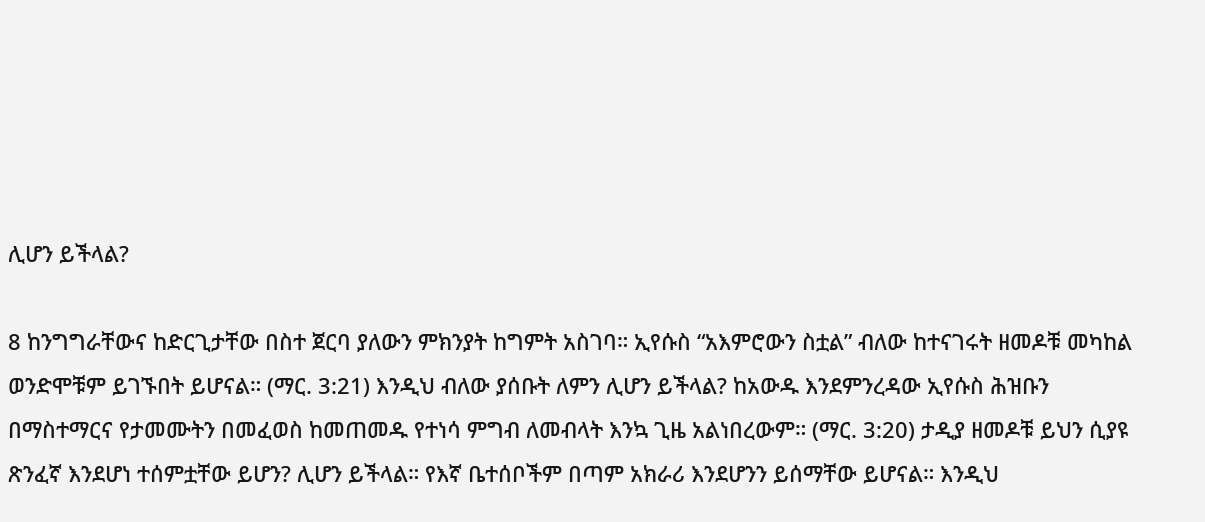ሊሆን ይችላል?

8 ከንግግራቸውና ከድርጊታቸው በስተ ጀርባ ያለውን ምክንያት ከግምት አስገባ። ኢየሱስ “አእምሮውን ስቷል” ብለው ከተናገሩት ዘመዶቹ መካከል ወንድሞቹም ይገኙበት ይሆናል። (ማር. 3:21) እንዲህ ብለው ያሰቡት ለምን ሊሆን ይችላል? ከአውዱ እንደምንረዳው ኢየሱስ ሕዝቡን በማስተማርና የታመሙትን በመፈወስ ከመጠመዱ የተነሳ ምግብ ለመብላት እንኳ ጊዜ አልነበረውም። (ማር. 3:20) ታዲያ ዘመዶቹ ይህን ሲያዩ ጽንፈኛ እንደሆነ ተሰምቷቸው ይሆን? ሊሆን ይችላል። የእኛ ቤተሰቦችም በጣም አክራሪ እንደሆንን ይሰማቸው ይሆናል። እንዲህ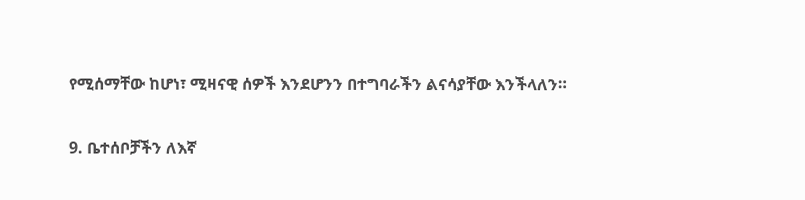የሚሰማቸው ከሆነ፣ ሚዛናዊ ሰዎች እንደሆንን በተግባራችን ልናሳያቸው እንችላለን።

9. ቤተሰቦቻችን ለእኛ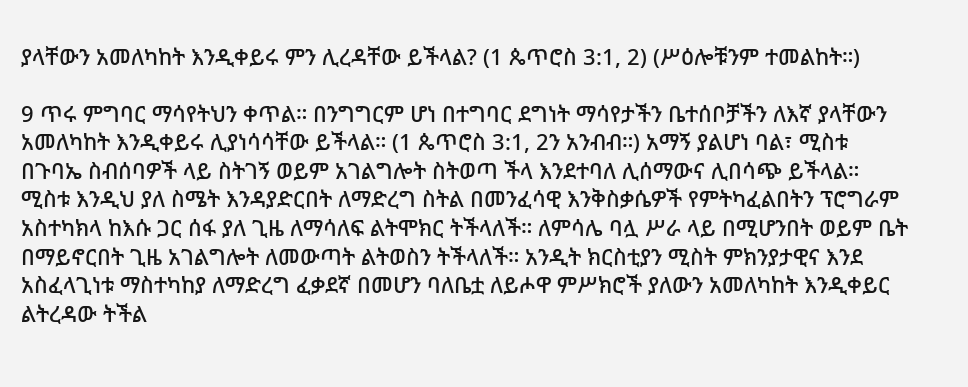ያላቸውን አመለካከት እንዲቀይሩ ምን ሊረዳቸው ይችላል? (1 ጴጥሮስ 3:1, 2) (ሥዕሎቹንም ተመልከት።)

9 ጥሩ ምግባር ማሳየትህን ቀጥል። በንግግርም ሆነ በተግባር ደግነት ማሳየታችን ቤተሰቦቻችን ለእኛ ያላቸውን አመለካከት እንዲቀይሩ ሊያነሳሳቸው ይችላል። (1 ጴጥሮስ 3:1, 2ን አንብብ።) አማኝ ያልሆነ ባል፣ ሚስቱ በጉባኤ ስብሰባዎች ላይ ስትገኝ ወይም አገልግሎት ስትወጣ ችላ እንደተባለ ሊሰማውና ሊበሳጭ ይችላል። ሚስቱ እንዲህ ያለ ስሜት እንዳያድርበት ለማድረግ ስትል በመንፈሳዊ እንቅስቃሴዎች የምትካፈልበትን ፕሮግራም አስተካክላ ከእሱ ጋር ሰፋ ያለ ጊዜ ለማሳለፍ ልትሞክር ትችላለች። ለምሳሌ ባሏ ሥራ ላይ በሚሆንበት ወይም ቤት በማይኖርበት ጊዜ አገልግሎት ለመውጣት ልትወስን ትችላለች። አንዲት ክርስቲያን ሚስት ምክንያታዊና እንደ አስፈላጊነቱ ማስተካከያ ለማድረግ ፈቃደኛ በመሆን ባለቤቷ ለይሖዋ ምሥክሮች ያለውን አመለካከት እንዲቀይር ልትረዳው ትችል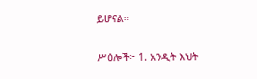ይሆናል።

ሥዕሎች፦ 1. አንዲት እህት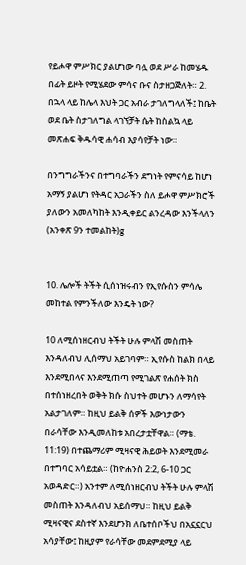የይሖዋ ምሥክር ያልሆነው ባሏ ወደ ሥራ ከመሄዱ በፊት ይዞት የሚሄደው ምሳና ቡና ስታዘጋጅለት። 2. በኋላ ላይ ከሌላ እህት ጋር አብራ ታገለግላለች፤ ከቤት ወደ ቤት ስታገለግል ላገኘቻት ሴት ከስልኳ ላይ መጽሐፍ ቅዱሳዊ ሐሳብ እያሳየቻት ነው።

በንግግራችንና በተግባራችን ደግነት የምናሳይ ከሆነ አማኝ ያልሆነ የትዳር አጋራችን ስለ ይሖዋ ምሥክሮች ያለውን አመለካከት እንዲቀይር ልንረዳው እንችላለን (አንቀጽ 9ን ተመልከት)g


10. ሌሎች ትችት ሲሰነዝሩብን የኢየሱስን ምሳሌ መከተል የምንችለው እንዴት ነው?

10 ለሚሰነዘርብህ ትችት ሁሉ ምላሽ መስጠት እንዳለብህ ሊሰማህ አይገባም። ኢየሱስ ከልክ በላይ እንደሚበላና እንደሚጠጣ የሚገልጽ የሐሰት ክስ በተሰነዘረበት ወቅት ክሱ ስህተት መሆኑን ለማሳየት አልታገለም። ከዚህ ይልቅ ሰዎች እውነታውን በራሳቸው እንዲመለከቱ አበረታቷቸዋል። (ማቴ. 11:19) በተጨማሪም ሚዛናዊ ሕይወት እንደሚመራ በተግባር አሳይቷል። (ከዮሐንስ 2:2, 6-10 ጋር አወዳድር።) አንተም ለሚሰነዘርብህ ትችት ሁሉ ምላሽ መስጠት እንዳለብህ አይሰማህ። ከዚህ ይልቅ ሚዛናዊና ደስተኛ እንደሆንክ ለቤተሰቦችህ በአኗኗርህ አሳያቸው፤ ከዚያም የራሳቸው መደምደሚያ ላይ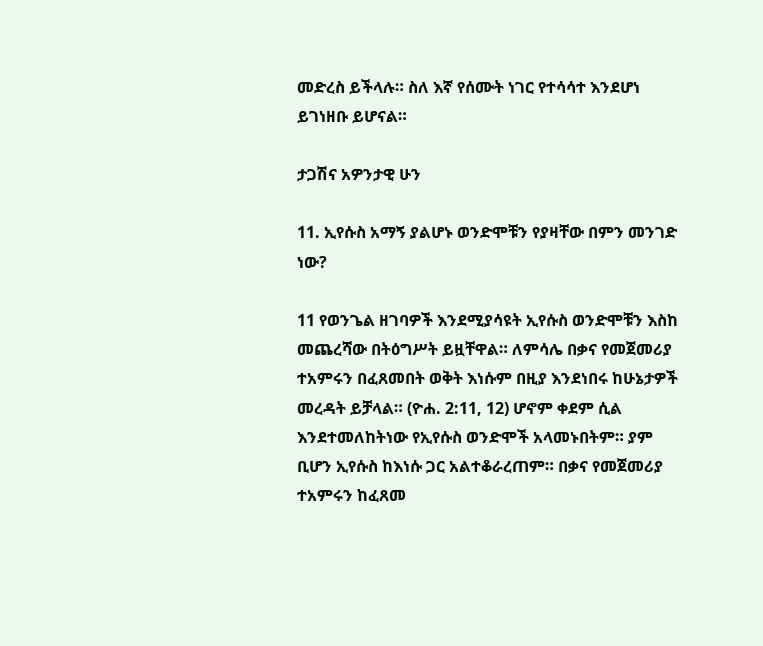መድረስ ይችላሉ። ስለ እኛ የሰሙት ነገር የተሳሳተ እንደሆነ ይገነዘቡ ይሆናል።

ታጋሽና አዎንታዊ ሁን

11. ኢየሱስ አማኝ ያልሆኑ ወንድሞቹን የያዛቸው በምን መንገድ ነው?

11 የወንጌል ዘገባዎች እንደሚያሳዩት ኢየሱስ ወንድሞቹን እስከ መጨረሻው በትዕግሥት ይዟቸዋል። ለምሳሌ በቃና የመጀመሪያ ተአምሩን በፈጸመበት ወቅት እነሱም በዚያ እንደነበሩ ከሁኔታዎች መረዳት ይቻላል። (ዮሐ. 2:11, 12) ሆኖም ቀደም ሲል እንደተመለከትነው የኢየሱስ ወንድሞች አላመኑበትም። ያም ቢሆን ኢየሱስ ከእነሱ ጋር አልተቆራረጠም። በቃና የመጀመሪያ ተአምሩን ከፈጸመ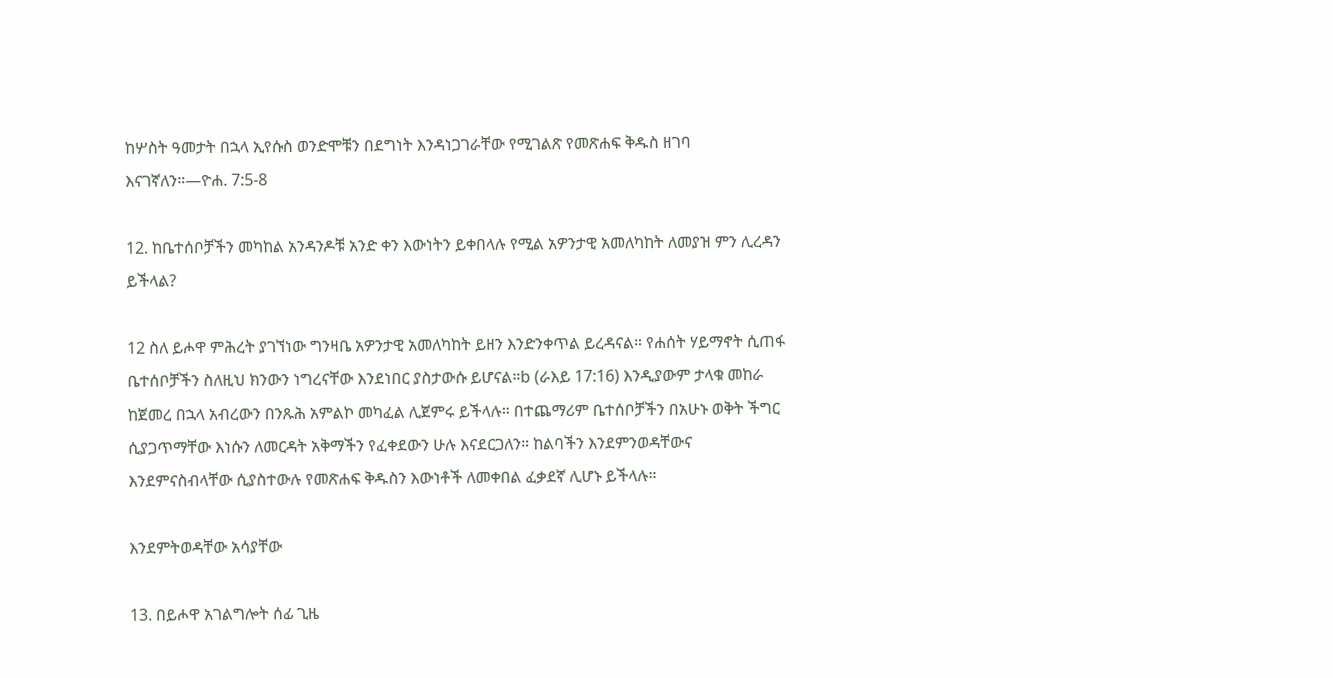ከሦስት ዓመታት በኋላ ኢየሱስ ወንድሞቹን በደግነት እንዳነጋገራቸው የሚገልጽ የመጽሐፍ ቅዱስ ዘገባ እናገኛለን።—ዮሐ. 7:5-8

12. ከቤተሰቦቻችን መካከል አንዳንዶቹ አንድ ቀን እውነትን ይቀበላሉ የሚል አዎንታዊ አመለካከት ለመያዝ ምን ሊረዳን ይችላል?

12 ስለ ይሖዋ ምሕረት ያገኘነው ግንዛቤ አዎንታዊ አመለካከት ይዘን እንድንቀጥል ይረዳናል። የሐሰት ሃይማኖት ሲጠፋ ቤተሰቦቻችን ስለዚህ ክንውን ነግረናቸው እንደነበር ያስታውሱ ይሆናል።b (ራእይ 17:16) እንዲያውም ታላቁ መከራ ከጀመረ በኋላ አብረውን በንጹሕ አምልኮ መካፈል ሊጀምሩ ይችላሉ። በተጨማሪም ቤተሰቦቻችን በአሁኑ ወቅት ችግር ሲያጋጥማቸው እነሱን ለመርዳት አቅማችን የፈቀደውን ሁሉ እናደርጋለን። ከልባችን እንደምንወዳቸውና እንደምናስብላቸው ሲያስተውሉ የመጽሐፍ ቅዱስን እውነቶች ለመቀበል ፈቃደኛ ሊሆኑ ይችላሉ።

እንደምትወዳቸው አሳያቸው

13. በይሖዋ አገልግሎት ሰፊ ጊዜ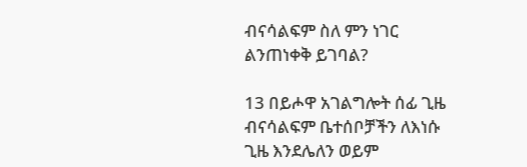ብናሳልፍም ስለ ምን ነገር ልንጠነቀቅ ይገባል?

13 በይሖዋ አገልግሎት ሰፊ ጊዜ ብናሳልፍም ቤተሰቦቻችን ለእነሱ ጊዜ እንደሌለን ወይም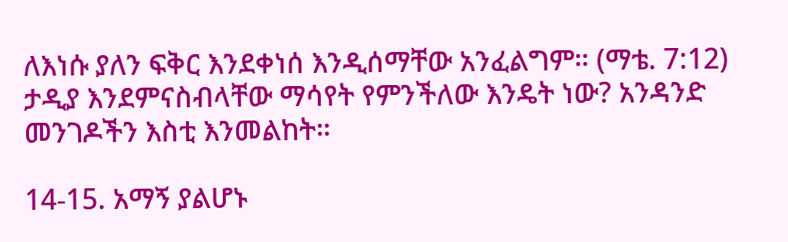ለእነሱ ያለን ፍቅር እንደቀነሰ እንዲሰማቸው አንፈልግም። (ማቴ. 7:12) ታዲያ እንደምናስብላቸው ማሳየት የምንችለው እንዴት ነው? አንዳንድ መንገዶችን እስቲ እንመልከት።

14-15. አማኝ ያልሆኑ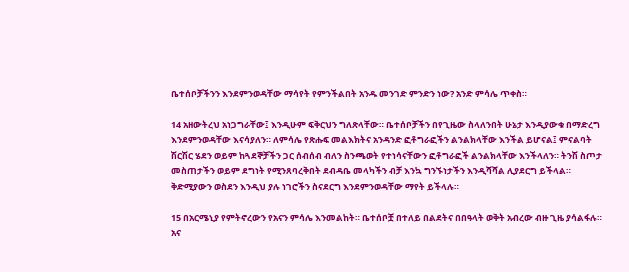ቤተሰቦቻችንን እንደምንወዳቸው ማሳየት የምንችልበት አንዱ መንገድ ምንድን ነው? አንድ ምሳሌ ጥቀስ።

14 አዘውትረህ አነጋግራቸው፤ እንዲሁም ፍቅርህን ግለጽላቸው። ቤተሰቦቻችን በየጊዜው ስላለንበት ሁኔታ እንዲያውቁ በማድረግ እንደምንወዳቸው እናሳያለን። ለምሳሌ የጽሑፍ መልእክትና አንዳንድ ፎቶግራፎችን ልንልክላቸው እንችል ይሆናል፤ ምናልባት ሽርሽር ሄደን ወይም ከጓደኞቻችን ጋር ሰብሰብ ብለን ስንጫወት የተነሳናቸውን ፎቶግራፎች ልንልክላቸው እንችላለን። ትንሽ ስጦታ መስጠታችን ወይም ደግነት የሚንጸባረቅበት ደብዳቤ መላካችን ብቻ እንኳ ግንኙነታችን እንዲሻሻል ሊያደርግ ይችላል። ቅድሚያውን ወስደን እንዲህ ያሉ ነገሮችን ስናደርግ እንደምንወዳቸው ማየት ይችላሉ።

15 በአርሜኒያ የምትኖረውን የአናን ምሳሌ እንመልከት። ቤተሰቦቿ በተለይ በልደትና በበዓላት ወቅት አብረው ብዙ ጊዜ ያሳልፋሉ። አና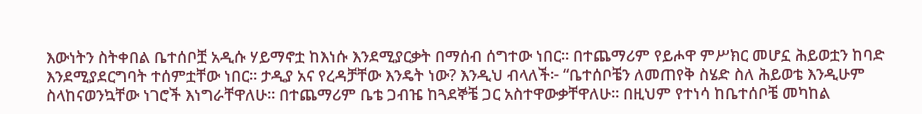እውነትን ስትቀበል ቤተሰቦቿ አዲሱ ሃይማኖቷ ከእነሱ እንደሚያርቃት በማሰብ ሰግተው ነበር። በተጨማሪም የይሖዋ ምሥክር መሆኗ ሕይወቷን ከባድ እንደሚያደርግባት ተሰምቷቸው ነበር። ታዲያ አና የረዳቻቸው እንዴት ነው? እንዲህ ብላለች፦ “ቤተሰቦቼን ለመጠየቅ ስሄድ ስለ ሕይወቴ እንዲሁም ስላከናወንኳቸው ነገሮች እነግራቸዋለሁ። በተጨማሪም ቤቴ ጋብዤ ከጓደኞቼ ጋር አስተዋውቃቸዋለሁ። በዚህም የተነሳ ከቤተሰቦቼ መካከል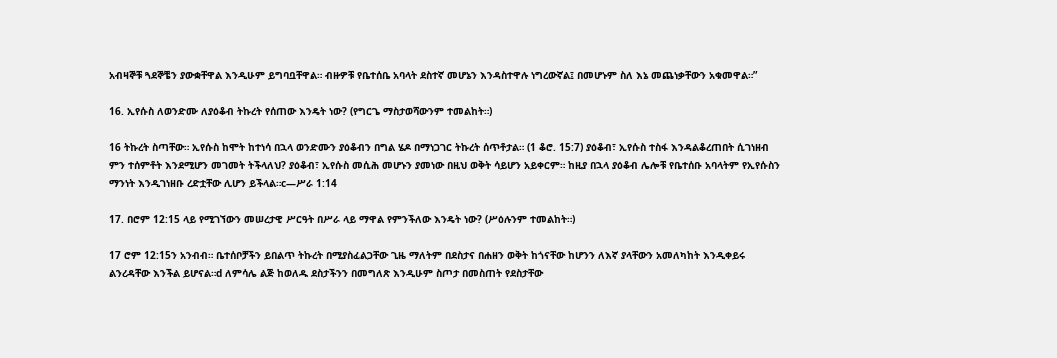አብዛኞቹ ጓደኞቼን ያውቋቸዋል እንዲሁም ይግባቧቸዋል። ብዙዎቹ የቤተሰቤ አባላት ደስተኛ መሆኔን እንዳስተዋሉ ነግረውኛል፤ በመሆኑም ስለ እኔ መጨነቃቸውን አቁመዋል።”

16. ኢየሱስ ለወንድሙ ለያዕቆብ ትኩረት የሰጠው እንዴት ነው? (የግርጌ ማስታወሻውንም ተመልከት።)

16 ትኩረት ስጣቸው። ኢየሱስ ከሞት ከተነሳ በኋላ ወንድሙን ያዕቆብን በግል ሄዶ በማነጋገር ትኩረት ሰጥቶታል። (1 ቆሮ. 15:7) ያዕቆብ፣ ኢየሱስ ተስፋ እንዳልቆረጠበት ሲገነዘብ ምን ተሰምቶት እንደሚሆን መገመት ትችላለህ? ያዕቆብ፣ ኢየሱስ መሲሕ መሆኑን ያመነው በዚህ ወቅት ሳይሆን አይቀርም። ከዚያ በኋላ ያዕቆብ ሌሎቹ የቤተሰቡ አባላትም የኢየሱስን ማንነት እንዲገነዘቡ ረድቷቸው ሊሆን ይችላል።c—ሥራ 1:14

17. በሮም 12:15 ላይ የሚገኘውን መሠረታዊ ሥርዓት በሥራ ላይ ማዋል የምንችለው እንዴት ነው? (ሥዕሉንም ተመልከት።)

17 ሮም 12:15ን አንብብ። ቤተሰቦቻችን ይበልጥ ትኩረት በሚያስፈልጋቸው ጊዜ ማለትም በደስታና በሐዘን ወቅት ከጎናቸው ከሆንን ለእኛ ያላቸውን አመለካከት እንዲቀይሩ ልንረዳቸው እንችል ይሆናል።d ለምሳሌ ልጅ ከወለዱ ደስታችንን በመግለጽ እንዲሁም ስጦታ በመስጠት የደስታቸው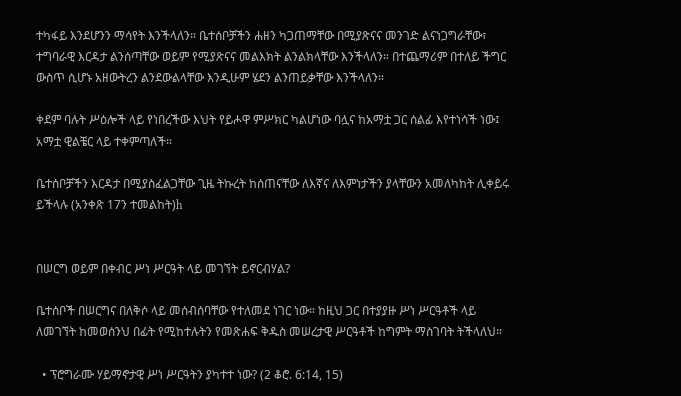ተካፋይ እንደሆንን ማሳየት እንችላለን። ቤተሰቦቻችን ሐዘን ካጋጠማቸው በሚያጽናና መንገድ ልናነጋግራቸው፣ ተግባራዊ እርዳታ ልንሰጣቸው ወይም የሚያጽናና መልእክት ልንልክላቸው እንችላለን። በተጨማሪም በተለይ ችግር ውስጥ ሲሆኑ አዘውትረን ልንደውልላቸው እንዲሁም ሄደን ልንጠይቃቸው እንችላለን።

ቀደም ባሉት ሥዕሎች ላይ የነበረችው እህት የይሖዋ ምሥክር ካልሆነው ባሏና ከአማቷ ጋር ሰልፊ እየተነሳች ነው፤ አማቷ ዊልቼር ላይ ተቀምጣለች።

ቤተሰቦቻችን እርዳታ በሚያስፈልጋቸው ጊዜ ትኩረት ከሰጠናቸው ለእኛና ለእምነታችን ያላቸውን አመለካከት ሊቀይሩ ይችላሉ (አንቀጽ 17ን ተመልከት)h


በሠርግ ወይም በቀብር ሥነ ሥርዓት ላይ መገኘት ይኖርብሃል?

ቤተሰቦች በሠርግና በለቅሶ ላይ መሰብሰባቸው የተለመደ ነገር ነው። ከዚህ ጋር በተያያዙ ሥነ ሥርዓቶች ላይ ለመገኘት ከመወሰንህ በፊት የሚከተሉትን የመጽሐፍ ቅዱስ መሠረታዊ ሥርዓቶች ከግምት ማስገባት ትችላለህ።

  • ፕሮግራሙ ሃይማኖታዊ ሥነ ሥርዓትን ያካተተ ነው? (2 ቆሮ. 6:14, 15)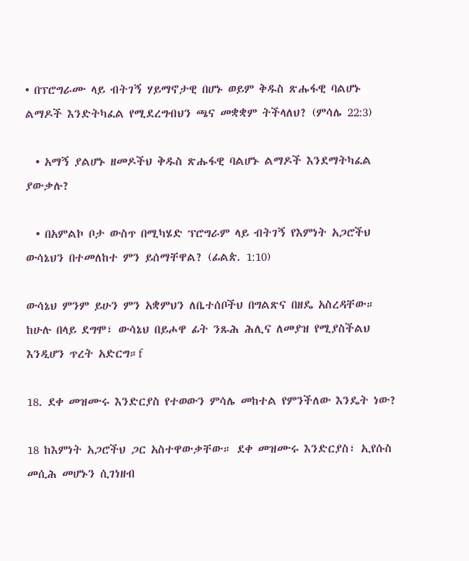• በፕሮግራሙ ላይ ብትገኝ ሃይማኖታዊ በሆኑ ወይም ቅዱስ ጽሑፋዊ ባልሆኑ ልማዶች እንድትካፈል የሚደረግብህን ጫና መቋቋም ትችላለህ? (ምሳሌ 22:3)

  • አማኝ ያልሆኑ ዘመዶችህ ቅዱስ ጽሑፋዊ ባልሆኑ ልማዶች እንደማትካፈል ያውቃሉ?

  • በአምልኮ ቦታ ውስጥ በሚካሄድ ፕሮግራም ላይ ብትገኝ የእምነት አጋሮችህ ውሳኔህን በተመለከተ ምን ይሰማቸዋል? (ፊልጵ. 1:10)

ውሳኔህ ምንም ይሁን ምን አቋምህን ለቤተሰቦችህ በግልጽና በዘዴ አስረዳቸው። ከሁሉ በላይ ደግሞ፣ ውሳኔህ በይሖዋ ፊት ንጹሕ ሕሊና ለመያዝ የሚያስችልህ እንዲሆን ጥረት አድርግ።f

18. ደቀ መዝሙሩ እንድርያስ የተወውን ምሳሌ መከተል የምንችለው እንዴት ነው?

18 ከእምነት አጋሮችህ ጋር አስተዋውቃቸው። ደቀ መዝሙሩ እንድርያስ፣ ኢየሱስ መሲሕ መሆኑን ሲገነዘብ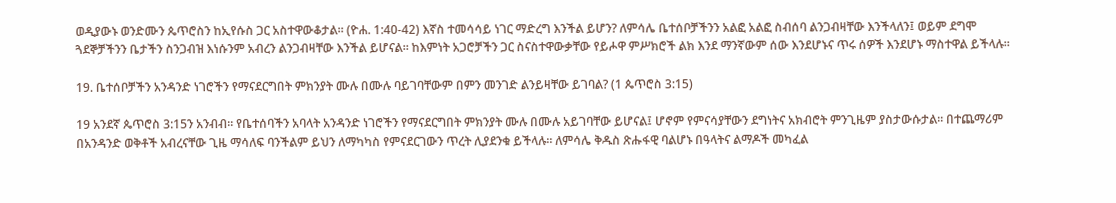ወዲያውኑ ወንድሙን ጴጥሮስን ከኢየሱስ ጋር አስተዋውቆታል። (ዮሐ. 1:40-42) እኛስ ተመሳሳይ ነገር ማድረግ እንችል ይሆን? ለምሳሌ ቤተሰቦቻችንን አልፎ አልፎ ስብሰባ ልንጋብዛቸው እንችላለን፤ ወይም ደግሞ ጓደኞቻችንን ቤታችን ስንጋብዝ እነሱንም አብረን ልንጋብዛቸው እንችል ይሆናል። ከእምነት አጋሮቻችን ጋር ስናስተዋውቃቸው የይሖዋ ምሥክሮች ልክ እንደ ማንኛውም ሰው እንደሆኑና ጥሩ ሰዎች እንደሆኑ ማስተዋል ይችላሉ።

19. ቤተሰቦቻችን አንዳንድ ነገሮችን የማናደርግበት ምክንያት ሙሉ በሙሉ ባይገባቸውም በምን መንገድ ልንይዛቸው ይገባል? (1 ጴጥሮስ 3:15)

19 አንደኛ ጴጥሮስ 3:15ን አንብብ። የቤተሰባችን አባላት አንዳንድ ነገሮችን የማናደርግበት ምክንያት ሙሉ በሙሉ አይገባቸው ይሆናል፤ ሆኖም የምናሳያቸውን ደግነትና አክብሮት ምንጊዜም ያስታውሱታል። በተጨማሪም በአንዳንድ ወቅቶች አብረናቸው ጊዜ ማሳለፍ ባንችልም ይህን ለማካካስ የምናደርገውን ጥረት ሊያደንቁ ይችላሉ። ለምሳሌ ቅዱስ ጽሑፋዊ ባልሆኑ በዓላትና ልማዶች መካፈል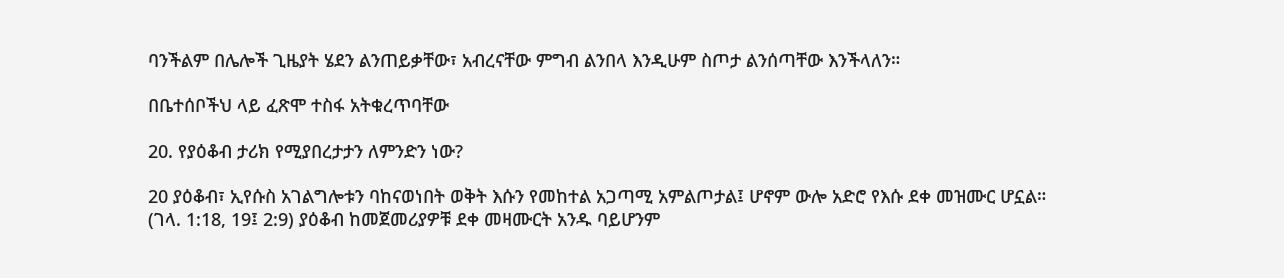ባንችልም በሌሎች ጊዜያት ሄደን ልንጠይቃቸው፣ አብረናቸው ምግብ ልንበላ እንዲሁም ስጦታ ልንሰጣቸው እንችላለን።

በቤተሰቦችህ ላይ ፈጽሞ ተስፋ አትቁረጥባቸው

20. የያዕቆብ ታሪክ የሚያበረታታን ለምንድን ነው?

20 ያዕቆብ፣ ኢየሱስ አገልግሎቱን ባከናወነበት ወቅት እሱን የመከተል አጋጣሚ አምልጦታል፤ ሆኖም ውሎ አድሮ የእሱ ደቀ መዝሙር ሆኗል። (ገላ. 1:18, 19፤ 2:9) ያዕቆብ ከመጀመሪያዎቹ ደቀ መዛሙርት አንዱ ባይሆንም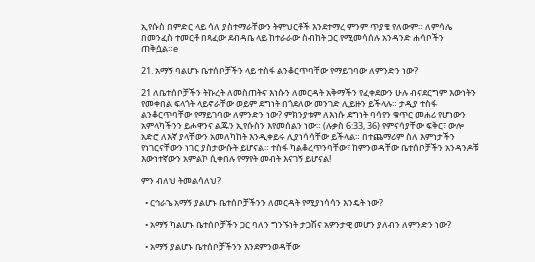ኢየሱስ በምድር ላይ ሳለ ያስተማራቸውን ትምህርቶች እንደተማረ ምንም ጥያቄ የለውም። ለምሳሌ በመንፈስ ተመርቶ በጻፈው ደብዳቤ ላይ ከተራራው ስብከት ጋር የሚመሳሰሉ አንዳንድ ሐሳቦችን ጠቅሷል።e

21. አማኝ ባልሆኑ ቤተሰቦቻችን ላይ ተስፋ ልንቆርጥባቸው የማይገባው ለምንድን ነው?

21 ለቤተሰቦቻችን ትኩረት ለመስጠትና እነሱን ለመርዳት አቅማችን የፈቀደውን ሁሉ ብናደርግም እውነትን የመቀበል ፍላጎት ላይኖራቸው ወይም ደግነት በጎደለው መንገድ ሊይዙን ይችላሉ። ታዲያ ተስፋ ልንቆርጥባቸው የማይገባው ለምንድን ነው? ምክንያቱም ለእነሱ ደግነት ባሳየን ቁጥር መሐሪ የሆነውን አምላካችንን ይሖዋንና ልጁን ኢየሱስን እየመሰልን ነው። (ሉቃስ 6:33, 36) የምናሳያቸው ፍቅር፣ ውሎ አድሮ ለእኛ ያላቸውን አመለካከት እንዲቀይሩ ሊያነሳሳቸው ይችላል። በተጨማሪም ስለ እምነታችን የነገርናቸውን ነገር ያስታውሱት ይሆናል። ተስፋ ካልቆረጥንባቸው፣ ከምንወዳቸው ቤተሰቦቻችን አንዳንዶቹ እውነተኛውን አምልኮ ሲቀበሉ የማየት መብት እናገኝ ይሆናል!

ምን ብለህ ትመልሳለህ?

  • ርኅራኄ አማኝ ያልሆኑ ቤተሰቦቻችንን ለመርዳት የሚያነሳሳን እንዴት ነው?

  • አማኝ ካልሆኑ ቤተሰቦቻችን ጋር ባለን ግንኙነት ታጋሽና አዎንታዊ መሆን ያለብን ለምንድን ነው?

  • አማኝ ያልሆኑ ቤተሰቦቻችንን እንደምንወዳቸው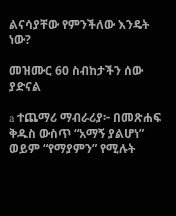ልናሳያቸው የምንችለው እንዴት ነው?

መዝሙር 60 ስብከታችን ሰው ያድናል

a ተጨማሪ ማብራሪያ፦ በመጽሐፍ ቅዱስ ውስጥ “አማኝ ያልሆነ” ወይም “የማያምን” የሚሉት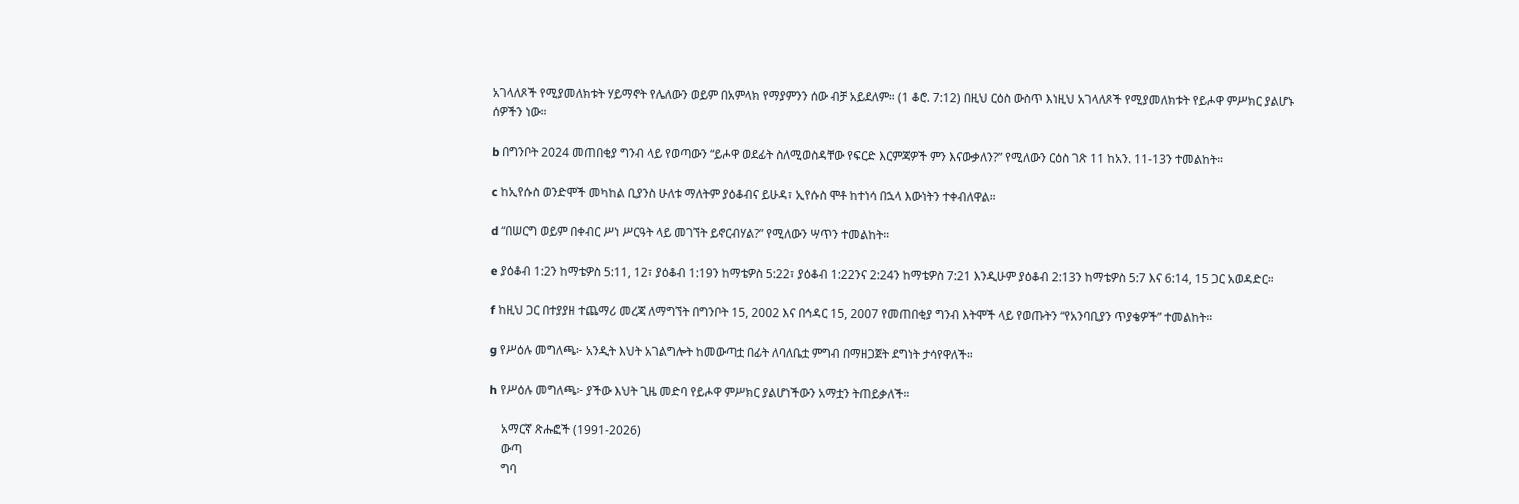አገላለጾች የሚያመለክቱት ሃይማኖት የሌለውን ወይም በአምላክ የማያምንን ሰው ብቻ አይደለም። (1 ቆሮ. 7:12) በዚህ ርዕስ ውስጥ እነዚህ አገላለጾች የሚያመለክቱት የይሖዋ ምሥክር ያልሆኑ ሰዎችን ነው።

b በግንቦት 2024 መጠበቂያ ግንብ ላይ የወጣውን “ይሖዋ ወደፊት ስለሚወስዳቸው የፍርድ እርምጃዎች ምን እናውቃለን?” የሚለውን ርዕስ ገጽ 11 ከአን. 11-13ን ተመልከት።

c ከኢየሱስ ወንድሞች መካከል ቢያንስ ሁለቱ ማለትም ያዕቆብና ይሁዳ፣ ኢየሱስ ሞቶ ከተነሳ በኋላ እውነትን ተቀብለዋል።

d “በሠርግ ወይም በቀብር ሥነ ሥርዓት ላይ መገኘት ይኖርብሃል?” የሚለውን ሣጥን ተመልከት።

e ያዕቆብ 1:2ን ከማቴዎስ 5:11, 12፣ ያዕቆብ 1:19ን ከማቴዎስ 5:22፣ ያዕቆብ 1:22ንና 2:24ን ከማቴዎስ 7:21 እንዲሁም ያዕቆብ 2:13ን ከማቴዎስ 5:7 እና 6:14, 15 ጋር አወዳድር።

f ከዚህ ጋር በተያያዘ ተጨማሪ መረጃ ለማግኘት በግንቦት 15, 2002 እና በኅዳር 15, 2007 የመጠበቂያ ግንብ እትሞች ላይ የወጡትን “የአንባቢያን ጥያቄዎች” ተመልከት።

g የሥዕሉ መግለጫ፦ አንዲት እህት አገልግሎት ከመውጣቷ በፊት ለባለቤቷ ምግብ በማዘጋጀት ደግነት ታሳየዋለች።

h የሥዕሉ መግለጫ፦ ያችው እህት ጊዜ መድባ የይሖዋ ምሥክር ያልሆነችውን አማቷን ትጠይቃለች።

    አማርኛ ጽሑፎች (1991-2026)
    ውጣ
    ግባ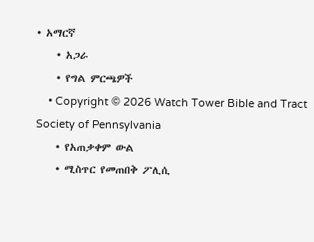• አማርኛ
    • አጋራ
    • የግል ምርጫዎች
    • Copyright © 2026 Watch Tower Bible and Tract Society of Pennsylvania
    • የአጠቃቀም ውል
    • ሚስጥር የመጠበቅ ፖሊሲ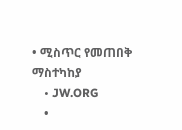• ሚስጥር የመጠበቅ ማስተካከያ
    • JW.ORG
    •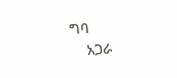ግባ
    አጋራ